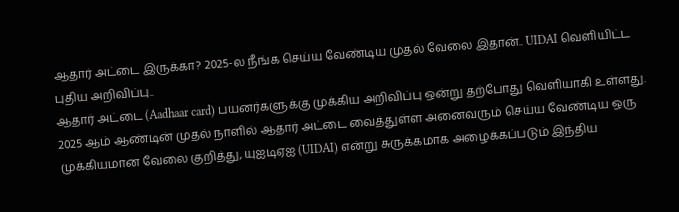ஆதார் அட்டை இருக்கா? 2025-ல நீங்க செய்ய வேண்டிய முதல் வேலை இதான்.. UIDAI வெளியிட்ட புதிய அறிவிப்பு..
ஆதார் அட்டை (Aadhaar card) பயனர்களுக்கு முக்கிய அறிவிப்பு ஒன்று தற்போது வெளியாகி உள்ளது. 2025 ஆம் ஆண்டின் முதல் நாளில் ஆதார் அட்டை வைத்துள்ள அனைவரும் செய்ய வேண்டிய ஒரு முக்கியமான வேலை குறித்து, யுஐடிஏஐ (UIDAI) என்று சுருக்கமாக அழைக்கப்படும் இந்திய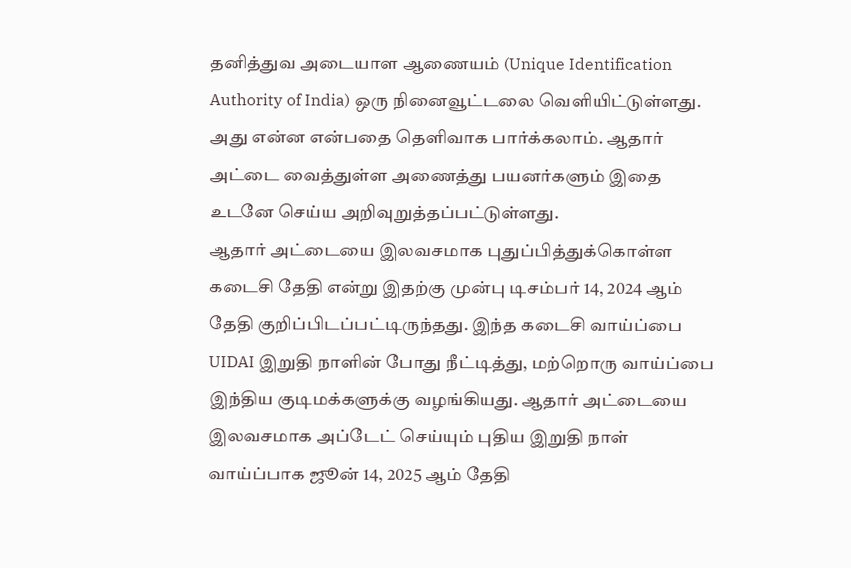தனித்துவ அடையாள ஆணையம் (Unique Identification Authority of India) ஒரு நினைவூட்டலை வெளியிட்டுள்ளது. அது என்ன என்பதை தெளிவாக பார்க்கலாம். ஆதார் அட்டை வைத்துள்ள அணைத்து பயனர்களும் இதை உடனே செய்ய அறிவுறுத்தப்பட்டுள்ளது.
ஆதார் அட்டையை இலவசமாக புதுப்பித்துக்கொள்ள கடைசி தேதி என்று இதற்கு முன்பு டிசம்பர் 14, 2024 ஆம் தேதி குறிப்பிடப்பட்டிருந்தது. இந்த கடைசி வாய்ப்பை UIDAI இறுதி நாளின் போது நீட்டித்து, மற்றொரு வாய்ப்பை இந்திய குடிமக்களுக்கு வழங்கியது. ஆதார் அட்டையை இலவசமாக அப்டேட் செய்யும் புதிய இறுதி நாள் வாய்ப்பாக ஜூன் 14, 2025 ஆம் தேதி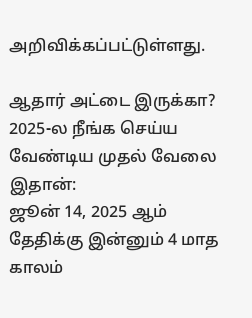அறிவிக்கப்பட்டுள்ளது.

ஆதார் அட்டை இருக்கா? 2025-ல நீங்க செய்ய வேண்டிய முதல் வேலை இதான்:
ஜூன் 14, 2025 ஆம் தேதிக்கு இன்னும் 4 மாத காலம்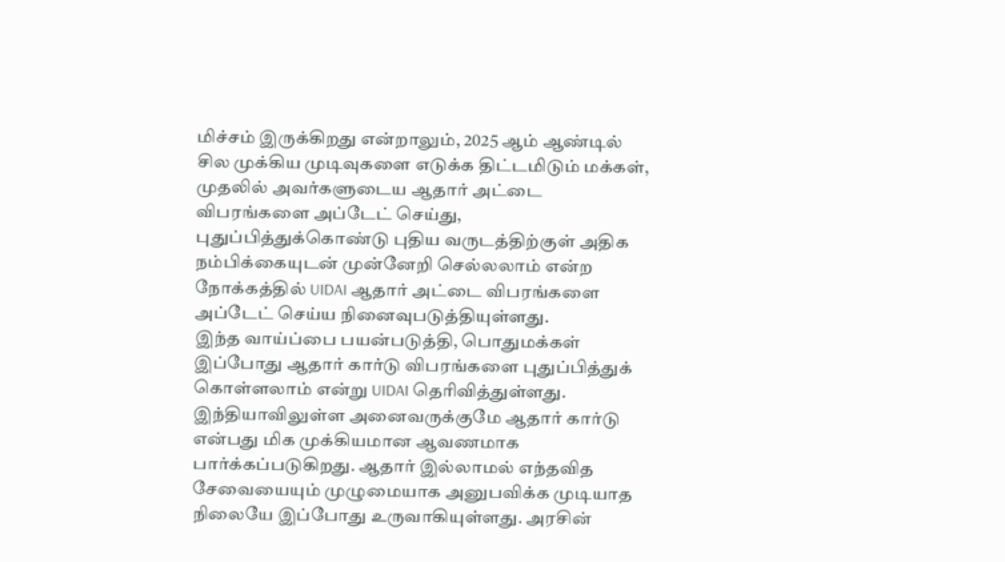மிச்சம் இருக்கிறது என்றாலும், 2025 ஆம் ஆண்டில் சில முக்கிய முடிவுகளை எடுக்க திட்டமிடும் மக்கள், முதலில் அவர்களுடைய ஆதார் அட்டை விபரங்களை அப்டேட் செய்து, புதுப்பித்துக்கொண்டு புதிய வருடத்திற்குள் அதிக நம்பிக்கையுடன் முன்னேறி செல்லலாம் என்ற நோக்கத்தில் UIDAI ஆதார் அட்டை விபரங்களை அப்டேட் செய்ய நினைவுபடுத்தியுள்ளது.
இந்த வாய்ப்பை பயன்படுத்தி, பொதுமக்கள் இப்போது ஆதார் கார்டு விபரங்களை புதுப்பித்துக் கொள்ளலாம் என்று UIDAI தெரிவித்துள்ளது. இந்தியாவிலுள்ள அனைவருக்குமே ஆதார் கார்டு என்பது மிக முக்கியமான ஆவணமாக பார்க்கப்படுகிறது. ஆதார் இல்லாமல் எந்தவித சேவையையும் முழுமையாக அனுபவிக்க முடியாத நிலையே இப்போது உருவாகியுள்ளது. அரசின்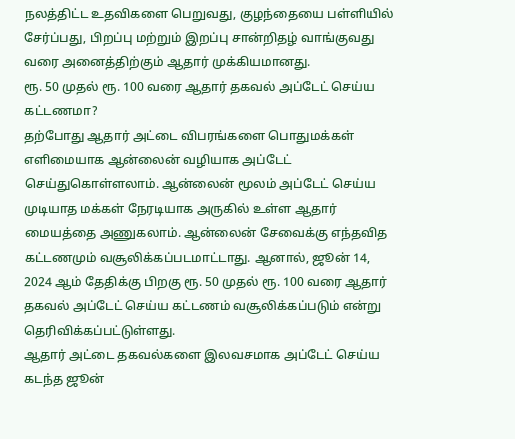நலத்திட்ட உதவிகளை பெறுவது, குழந்தையை பள்ளியில் சேர்ப்பது, பிறப்பு மற்றும் இறப்பு சான்றிதழ் வாங்குவது வரை அனைத்திற்கும் ஆதார் முக்கியமானது.
ரூ. 50 முதல் ரூ. 100 வரை ஆதார் தகவல் அப்டேட் செய்ய கட்டணமா?
தற்போது ஆதார் அட்டை விபரங்களை பொதுமக்கள் எளிமையாக ஆன்லைன் வழியாக அப்டேட் செய்துகொள்ளலாம். ஆன்லைன் மூலம் அப்டேட் செய்ய முடியாத மக்கள் நேரடியாக அருகில் உள்ள ஆதார் மையத்தை அணுகலாம். ஆன்லைன் சேவைக்கு எந்தவித கட்டணமும் வசூலிக்கப்படமாட்டாது. ஆனால், ஜூன் 14, 2024 ஆம் தேதிக்கு பிறகு ரூ. 50 முதல் ரூ. 100 வரை ஆதார் தகவல் அப்டேட் செய்ய கட்டணம் வசூலிக்கப்படும் என்று தெரிவிக்கப்பட்டுள்ளது.
ஆதார் அட்டை தகவல்களை இலவசமாக அப்டேட் செய்ய கடந்த ஜூன்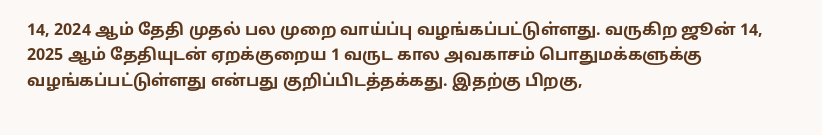14, 2024 ஆம் தேதி முதல் பல முறை வாய்ப்பு வழங்கப்பட்டுள்ளது. வருகிற ஜூன் 14, 2025 ஆம் தேதியுடன் ஏறக்குறைய 1 வருட கால அவகாசம் பொதுமக்களுக்கு வழங்கப்பட்டுள்ளது என்பது குறிப்பிடத்தக்கது. இதற்கு பிறகு,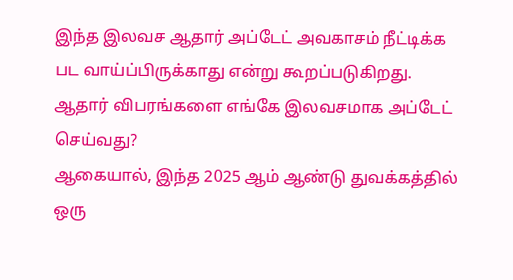இந்த இலவச ஆதார் அப்டேட் அவகாசம் நீட்டிக்க பட வாய்ப்பிருக்காது என்று கூறப்படுகிறது.
ஆதார் விபரங்களை எங்கே இலவசமாக அப்டேட் செய்வது?
ஆகையால், இந்த 2025 ஆம் ஆண்டு துவக்கத்தில் ஒரு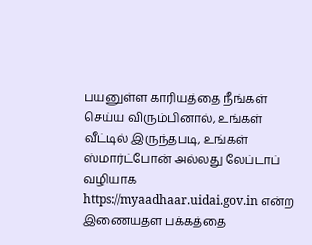பயனுள்ள காரியத்தை நீங்கள் செய்ய விரும்பினால், உங்கள் வீட்டில் இருந்தபடி, உங்கள் ஸ்மார்ட்போன் அல்லது லேப்டாப் வழியாக https://myaadhaar.uidai.gov.in என்ற இணையதள பக்கத்தை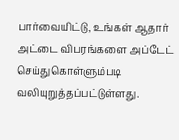பார்வையிட்டு, உங்கள் ஆதார் அட்டை விபரங்களை அப்டேட் செய்துகொள்ளும்படி வலியுறுத்தப்பட்டுள்ளது.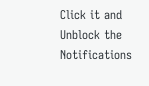Click it and Unblock the Notifications